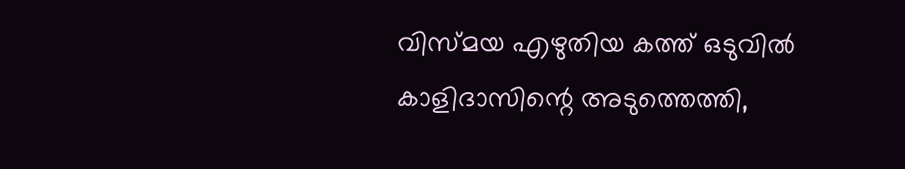വിസ്മയ എഴുതിയ കത്ത് ഒടുവില്‍ കാളിദാസിന്റെ അടുത്തെത്തി,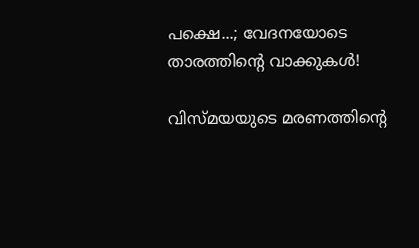പക്ഷെ...; വേദനയോടെ താരത്തിന്റെ വാക്കുകള്‍!

വിസ്മയയുടെ മരണത്തിന്റെ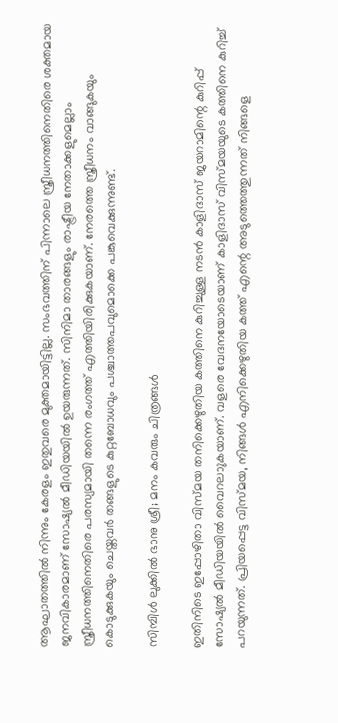ആഘാതത്തില്‍ നിന്നും കേരളം ഇതുവരെ മുക്തമായിട്ടില്ല. സംഭവത്തിന് പിന്നാലെ സ്ത്രീധനത്തിനെതിരെ ശക്തമായ ജനവികാരമാണ് സോഷ്യല്‍ മീഡിയയില്‍ ഉയരുന്നത്. സിനിമാ താരങ്ങളും രാഷ്ട്രീയ നേതാക്കളുമെല്ലാം സ്ത്രീധനത്തിനെതിരെ പരസ്യമായി തന്നെ രംഗത്ത് എത്തിയിരിക്കുകയാണ്. നേരത്തെ സ്ത്രീധനം വാങ്ങുകയും കൊടുക്കുകയും ചെയ്തവര്‍ തങ്ങളുടെ കുറ്റബോധവും പശ്ചാത്തപവുമൊക്കെ പങ്കുവെക്കുന്നുണ്ട്.

സിമ്പിള്‍ ലുക്കില്‍ ഭാനു ശ്രീ; മനം കവരും ചിത്രങ്ങള്‍

ഇതിനിടെ ഇപ്പോഴിതാ വിസ്മയ തനിക്കെഴുതിയ കത്തിനെ കുറിച്ചുള്ള നടന്‍ കാളിദാസ് ജയറാമിന്റെ കുറിപ്പ് സോഷ്യല്‍ മീഡിയയില്‍ വൈറലാുകയാണ്. വളരെ വേദനയോടെയാണ് കാളിദാസ് വിസ്മയയുടെ കത്തിനെ കുറിച്ച് പറയുന്നത്. പ്രിയപ്പെട്ട വിസ്മയ, നിങ്ങള്‍ എനിക്കെഴുതിയ കത്ത് എന്റെ അടുത്തെത്തുന്നത് നിങ്ങളെ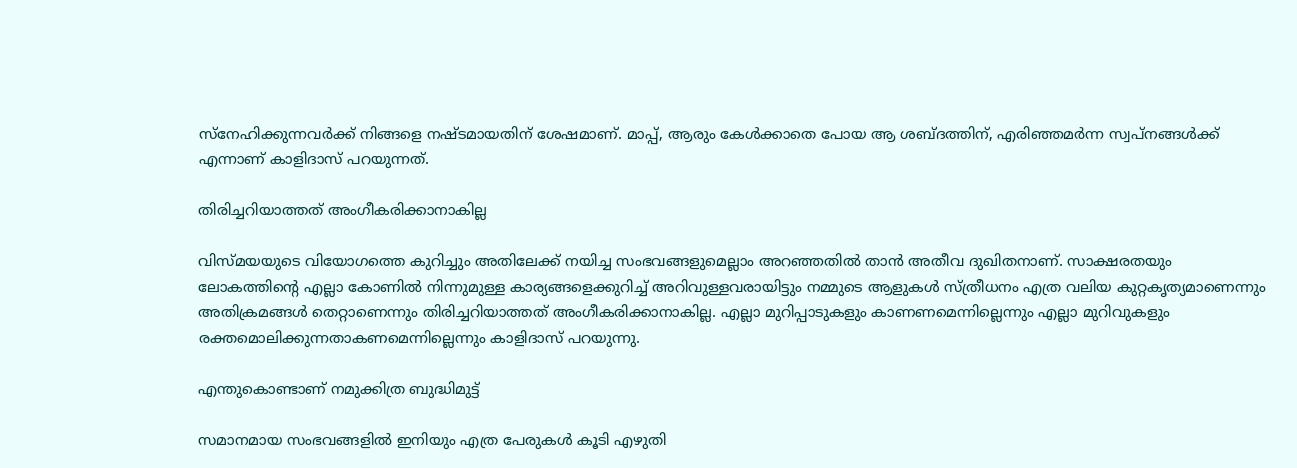സ്‌നേഹിക്കുന്നവര്‍ക്ക് നിങ്ങളെ നഷ്ടമായതിന് ശേഷമാണ്. മാപ്പ്, ആരും കേള്‍ക്കാതെ പോയ ആ ശബ്ദത്തിന്, എരിഞ്ഞമര്‍ന്ന സ്വപ്‌നങ്ങള്‍ക്ക് എന്നാണ് കാളിദാസ് പറയുന്നത്.

തിരിച്ചറിയാത്തത് അംഗീകരിക്കാനാകില്ല

വിസ്മയയുടെ വിയോഗത്തെ കുറിച്ചും അതിലേക്ക് നയിച്ച സംഭവങ്ങളുമെല്ലാം അറഞ്ഞതില്‍ താന്‍ അതീവ ദുഖിതനാണ്. സാക്ഷരതയും ലോകത്തിന്റെ എല്ലാ കോണില്‍ നിന്നുമുള്ള കാര്യങ്ങളെക്കുറിച്ച് അറിവുള്ളവരായിട്ടും നമ്മുടെ ആളുകള്‍ സ്ത്രീധനം എത്ര വലിയ കുറ്റകൃത്യമാണെന്നും അതിക്രമങ്ങള്‍ തെറ്റാണെന്നും തിരിച്ചറിയാത്തത് അംഗീകരിക്കാനാകില്ല. എല്ലാ മുറിപ്പാടുകളും കാണണമെന്നില്ലെന്നും എല്ലാ മുറിവുകളും രക്തമൊലിക്കുന്നതാകണമെന്നില്ലെന്നും കാളിദാസ് പറയുന്നു.

എന്തുകൊണ്ടാണ് നമുക്കിത്ര ബുദ്ധിമുട്ട്

സമാനമായ സംഭവങ്ങളില്‍ ഇനിയും എത്ര പേരുകള്‍ കൂടി എഴുതി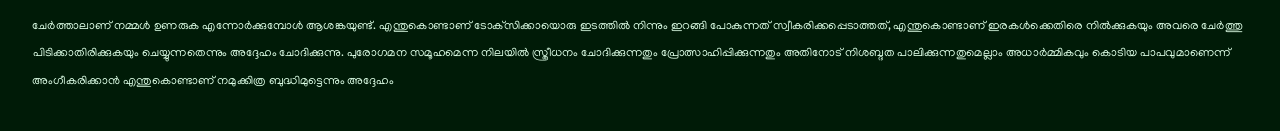ചേര്‍ത്താലാണ് നമ്മള്‍ ഉണരുക എന്നോര്‍ക്കുമ്പോള്‍ ആശങ്കയുണ്ട്. എന്തുകൊണ്ടാണ് ടോക്‌സിക്കായൊരു ഇടത്തില്‍ നിന്നും ഇറങ്ങി പോകുന്നത് സ്വീകരിക്കപ്പെടാത്തത്, എന്തുകൊണ്ടാണ് ഇരകള്‍ക്കെതിരെ നില്‍ക്കുകയും അവരെ ചേര്‍ത്തു പിടിക്കാതിരിക്കുകയും ചെയ്യുന്നതെന്നും അദ്ദേഹം ചോദിക്കുന്നു. പുരോഗമന സമൂഹമെന്ന നിലയില്‍ സ്ത്രീധനം ചോദിക്കുന്നതും പ്രോത്സാഹിപ്പിക്കുന്നതും അതിനോട് നിശബ്ദത പാലിക്കുന്നതുമെല്ലാം അധാര്‍മ്മികവും കൊടിയ പാപവുമാണെന്ന് അംഗീകരിക്കാന്‍ എന്തുകൊണ്ടാണ് നമുക്കിത്ര ബുദ്ധിമുട്ടെന്നും അദ്ദേഹം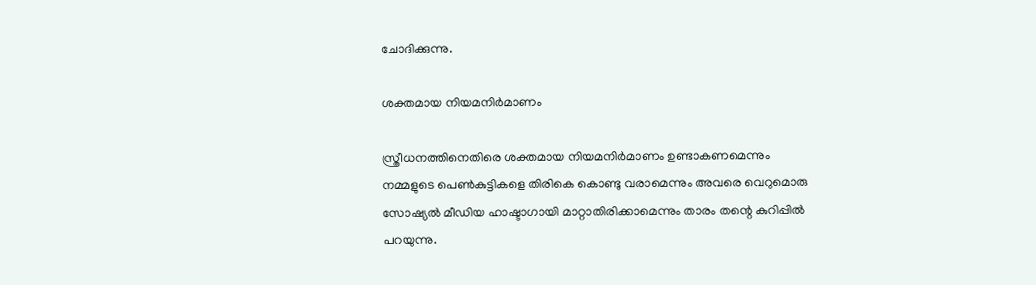ചോദിക്കുന്നു.

ശക്തമായ നിയമനിര്‍മാണം

സ്ത്രീധനത്തിനെതിരെ ശക്തമായ നിയമനിര്‍മാണം ഉണ്ടാകണമെന്നും നമ്മളുടെ പെണ്‍കുട്ടികളെ തിരികെ കൊണ്ടു വരാമെന്നും അവരെ വെറുമൊരു സോഷ്യല്‍ മീഡിയ ഹാഷ്ടാഗായി മാറ്റാതിരിക്കാമെന്നും താരം തന്റെ കുറിപ്പില്‍ പറയുന്നു.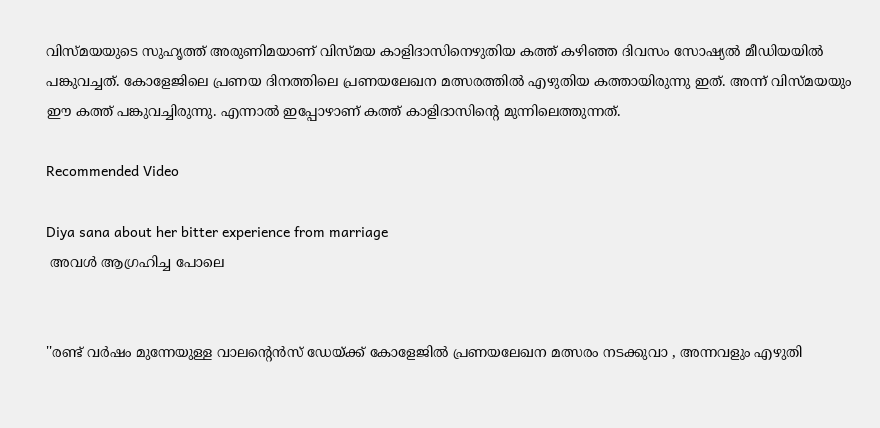വിസ്മയയുടെ സുഹൃത്ത് അരുണിമയാണ് വിസ്മയ കാളിദാസിനെഴുതിയ കത്ത് കഴിഞ്ഞ ദിവസം സോഷ്യല്‍ മീഡിയയില്‍ പങ്കുവച്ചത്. കോളേജിലെ പ്രണയ ദിനത്തിലെ പ്രണയലേഖന മത്സരത്തില്‍ എഴുതിയ കത്തായിരുന്നു ഇത്. അന്ന് വിസ്മയയും ഈ കത്ത് പങ്കുവച്ചിരുന്നു. എന്നാല്‍ ഇപ്പോഴാണ് കത്ത് കാളിദാസിന്റെ മുന്നിലെത്തുന്നത്.

Recommended Video

Diya sana about her bitter experience from marriage
 അവള്‍ ആഗ്രഹിച്ച പോലെ


''രണ്ട് വര്‍ഷം മുന്നേയുള്ള വാലന്റെന്‍സ് ഡേയ്ക്ക് കോളേജില്‍ പ്രണയലേഖന മത്സരം നടക്കുവാ , അന്നവളും എഴുതി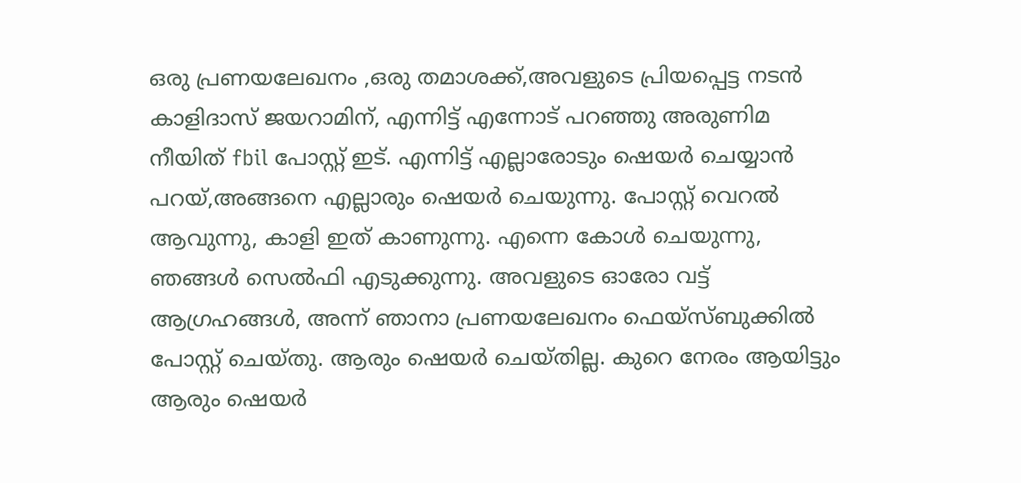ഒരു പ്രണയലേഖനം ,ഒരു തമാശക്ക്,അവളുടെ പ്രിയപ്പെട്ട നടന്‍ കാളിദാസ് ജയറാമിന്, എന്നിട്ട് എന്നോട് പറഞ്ഞു അരുണിമ നീയിത് fbil പോസ്റ്റ് ഇട്. എന്നിട്ട് എല്ലാരോടും ഷെയർ ചെയ്യാന്‍ പറയ്,അങ്ങനെ എല്ലാരും ഷെയർ ചെയുന്നു. പോസ്റ്റ് വെറല്‍ ആവുന്നു, കാളി ഇത് കാണുന്നു. എന്നെ കോള്‍ ചെയുന്നു, ഞങ്ങള്‍ സെല്‍ഫി എടുക്കുന്നു. അവളുടെ ഓരോ വട്ട് ആഗ്രഹങ്ങള്‍, അന്ന് ഞാനാ പ്രണയലേഖനം ഫെയ്സ്ബുക്കില്‍ പോസ്റ്റ് ചെയ്തു. ആരും ഷെയർ ചെയ്തില്ല. കുറെ നേരം ആയിട്ടും ആരും ഷെയർ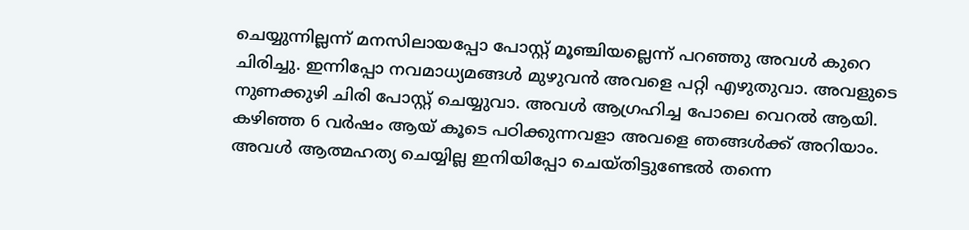ചെയ്യുന്നില്ലന്ന് മനസിലായപ്പോ പോസ്റ്റ് മൂഞ്ചിയല്ലെന്ന് പറഞ്ഞു അവള്‍ കുറെ ചിരിച്ചു. ഇന്നിപ്പോ നവമാധ്യമങ്ങള്‍ മുഴുവന്‍ അവളെ പറ്റി എഴുതുവാ. അവളുടെ നുണക്കുഴി ചിരി പോസ്റ്റ് ചെയ്യുവാ. അവള്‍ ആഗ്രഹിച്ച പോലെ വെറല്‍ ആയി. കഴിഞ്ഞ 6 വര്‍ഷം ആയ് കൂടെ പഠിക്കുന്നവളാ അവളെ ഞങ്ങള്‍ക്ക് അറിയാം. അവള്‍ ആത്മഹത്യ ചെയ്യില്ല ഇനിയിപ്പോ ചെയ്തിട്ടുണ്ടേല്‍ തന്നെ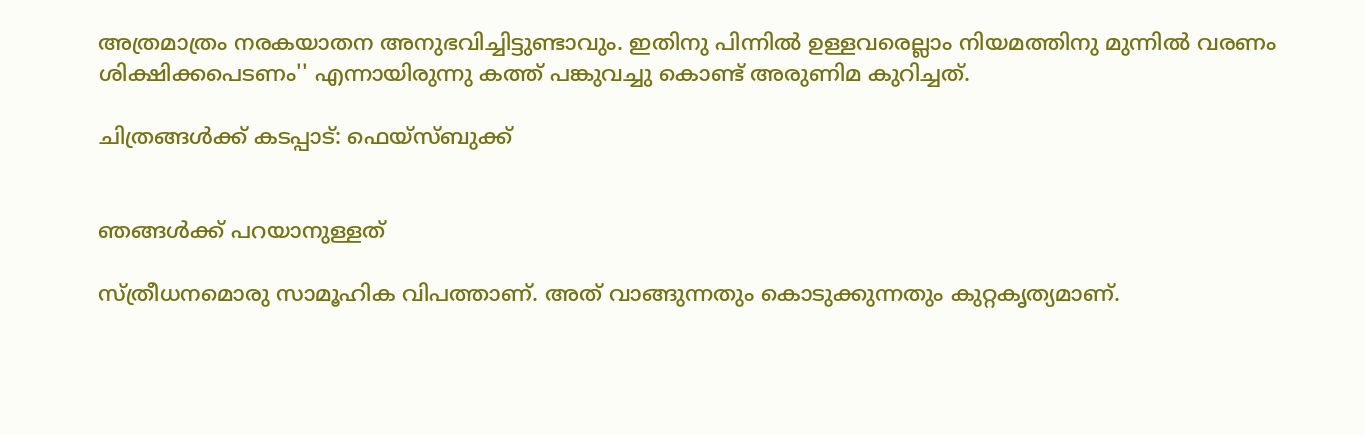അത്രമാത്രം നരകയാതന അനുഭവിച്ചിട്ടുണ്ടാവും. ഇതിനു പിന്നില്‍ ഉള്ളവരെല്ലാം നിയമത്തിനു മുന്നില്‍ വരണം ശിക്ഷിക്കപെടണം'' എന്നായിരുന്നു കത്ത് പങ്കുവച്ചു കൊണ്ട് അരുണിമ കുറിച്ചത്.

ചിത്രങ്ങള്‍ക്ക് കടപ്പാട്: ഫെയ്‌സ്ബുക്ക്


ഞങ്ങള്‍ക്ക് പറയാനുള്ളത്

സ്ത്രീധനമൊരു സാമൂഹിക വിപത്താണ്. അത് വാങ്ങുന്നതും കൊടുക്കുന്നതും കുറ്റകൃത്യമാണ്.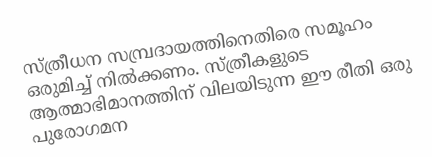സ്ത്രീധന സമ്പ്രദായത്തിനെതിരെ സമൂഹം ഒരുമിച്ച് നില്‍ക്കണം. സ്ത്രീകളുടെ ആത്മാഭിമാനത്തിന് വിലയിടുന്ന ഈ രീതി ഒരു പുരോഗമന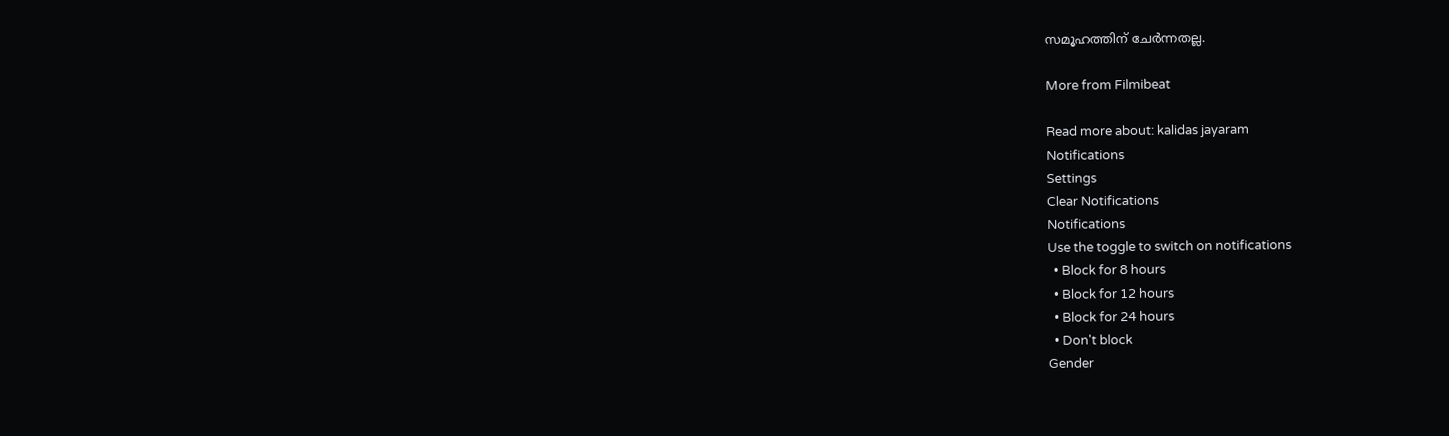സമൂഹത്തിന് ചേര്‍ന്നതല്ല.

More from Filmibeat

Read more about: kalidas jayaram
Notifications
Settings
Clear Notifications
Notifications
Use the toggle to switch on notifications
  • Block for 8 hours
  • Block for 12 hours
  • Block for 24 hours
  • Don't block
Gender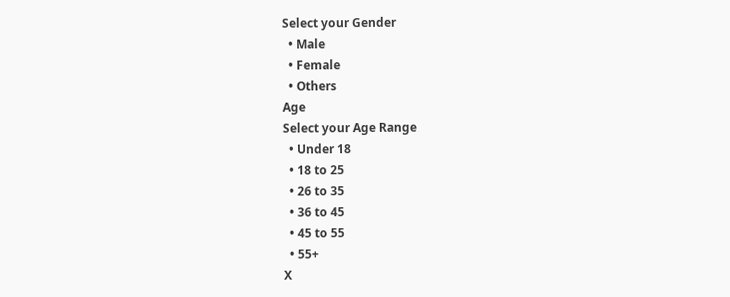Select your Gender
  • Male
  • Female
  • Others
Age
Select your Age Range
  • Under 18
  • 18 to 25
  • 26 to 35
  • 36 to 45
  • 45 to 55
  • 55+
X